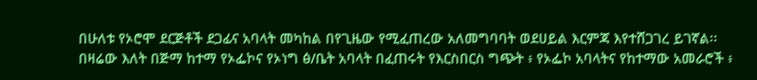በሁለቱ የኦሮሞ ደርጅቶች ደጋፊና አባላት መካከል በየጊዜው የሚፈጠረው አለመግባባት ወደሀይል እርምጃ እየተሸጋገረ ይገኛል፡፡
በዛሬው እለት በጅማ ከተማ የኦፌኮና የኦነግ ፅ/ቤት አባላት በፈጠሩት የእርስበርስ ግጭት ፥ የኦፌኮ አባላትና የከተማው አመራሮች ፥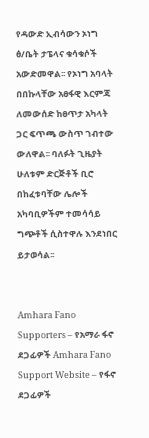የዳውድ ኢብሳውን ኦነግ ፅ/ቤት ታፔላና ቁሳቁሶች አውድመዋል፡፡ የኦነግ አባላት በበኩላቸው አፀፋዊ እርምጃ ለመውሰድ ከፀጥታ አካላት
ጋር ፍጥጫ ውስጥ ገብተው ውለዋል፡፡ ባለፉት ጊዜያት ሁለቱም ድርጅቶች ቢሮ በከፈቱባቸው ሌሎች አካባቢዎችም ተመሳሳይ ግጭቶች ሲስተዋሉ እንደነበር ይታወሳል፡፡


Amhara Fano Supporters – የአማራ ፋኖ ደጋፊዎች Amhara Fano Support Website – የፋኖ ደጋፊዎች